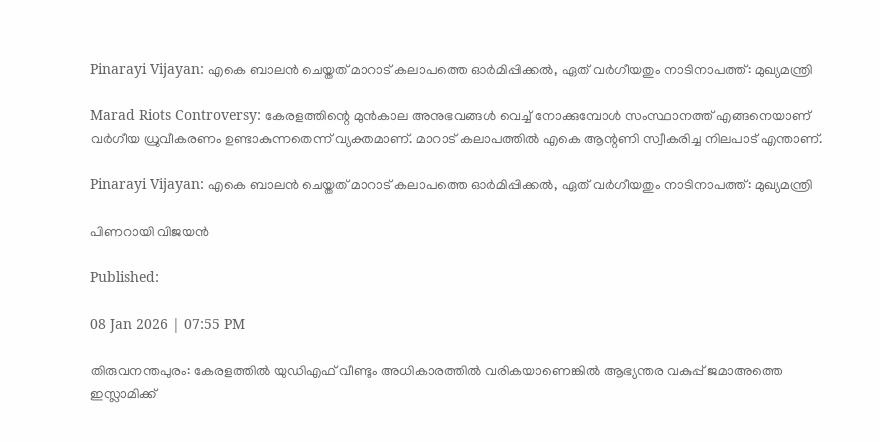Pinarayi Vijayan: എകെ ബാലന്‍ ചെയ്തത് മാറാട് കലാപത്തെ ഓര്‍മിപ്പിക്കല്‍, ഏത് വര്‍ഗീയതും നാടിനാപത്ത്: മുഖ്യമന്ത്രി

Marad Riots Controversy: കേരളത്തിന്റെ മുന്‍കാല അനുഭവങ്ങള്‍ വെച്ച് നോക്കുമ്പോള്‍ സംസ്ഥാനത്ത് എങ്ങനെയാണ് വര്‍ഗീയ ധ്രുവീകരണം ഉണ്ടാകുന്നതെന്ന് വ്യക്തമാണ്. മാറാട് കലാപത്തില്‍ എകെ ആന്റണി സ്വീകരിച്ച നിലപാട് എന്താണ്.

Pinarayi Vijayan: എകെ ബാലന്‍ ചെയ്തത് മാറാട് കലാപത്തെ ഓര്‍മിപ്പിക്കല്‍, ഏത് വര്‍ഗീയതും നാടിനാപത്ത്: മുഖ്യമന്ത്രി

പിണറായി വിജയൻ

Published:

08 Jan 2026 | 07:55 PM

തിരുവനന്തപുരം: കേരളത്തില്‍ യുഡിഎഫ് വീണ്ടും അധികാരത്തില്‍ വരികയാണെങ്കില്‍ ആഭ്യന്തര വകുപ്പ് ജമാഅത്തെ ഇസ്ലാമിക്ക്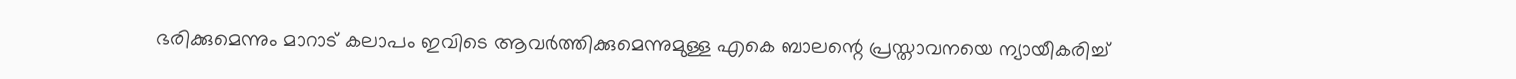ഭരിക്കുമെന്നും മാറാട് കലാപം ഇവിടെ ആവര്‍ത്തിക്കുമെന്നുമുള്ള എകെ ബാലന്റെ പ്രസ്താവനയെ ന്യായീകരിച്ച്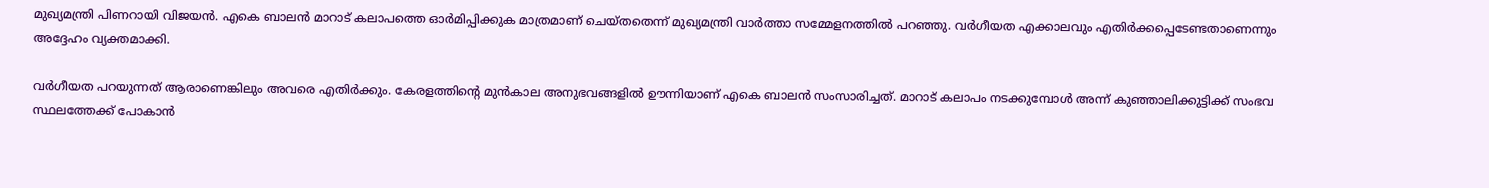മുഖ്യമന്ത്രി പിണറായി വിജയന്‍. എകെ ബാലന്‍ മാറാട് കലാപത്തെ ഓര്‍മിപ്പിക്കുക മാത്രമാണ് ചെയ്തതെന്ന് മുഖ്യമന്ത്രി വാര്‍ത്താ സമ്മേളനത്തില്‍ പറഞ്ഞു. വര്‍ഗീയത എക്കാലവും എതിര്‍ക്കപ്പെടേണ്ടതാണെന്നും അദ്ദേഹം വ്യക്തമാക്കി.

വര്‍ഗീയത പറയുന്നത് ആരാണെങ്കിലും അവരെ എതിര്‍ക്കും. കേരളത്തിന്റെ മുന്‍കാല അനുഭവങ്ങളില്‍ ഊന്നിയാണ് എകെ ബാലന്‍ സംസാരിച്ചത്. മാറാട് കലാപം നടക്കുമ്പോള്‍ അന്ന് കുഞ്ഞാലിക്കുട്ടിക്ക് സംഭവ സ്ഥലത്തേക്ക് പോകാന്‍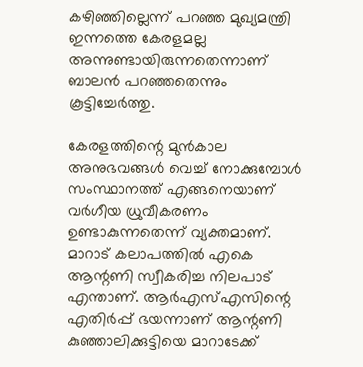കഴിഞ്ഞില്ലെന്ന് പറഞ്ഞ മുഖ്യമന്ത്രി ഇന്നത്തെ കേരളമല്ല അന്നുണ്ടായിരുന്നതെന്നാണ് ബാലന്‍ പറഞ്ഞതെന്നും കൂട്ടിച്ചേര്‍ത്തു.

കേരളത്തിന്റെ മുന്‍കാല അനുഭവങ്ങള്‍ വെച്ച് നോക്കുമ്പോള്‍ സംസ്ഥാനത്ത് എങ്ങനെയാണ് വര്‍ഗീയ ധ്രുവീകരണം ഉണ്ടാകുന്നതെന്ന് വ്യക്തമാണ്. മാറാട് കലാപത്തില്‍ എകെ ആന്റണി സ്വീകരിച്ച നിലപാട് എന്താണ്. ആര്‍എസ്എസിന്റെ എതിര്‍പ്പ് ഭയന്നാണ് ആന്റണി കുഞ്ഞാലിക്കുട്ടിയെ മാറാടേക്ക്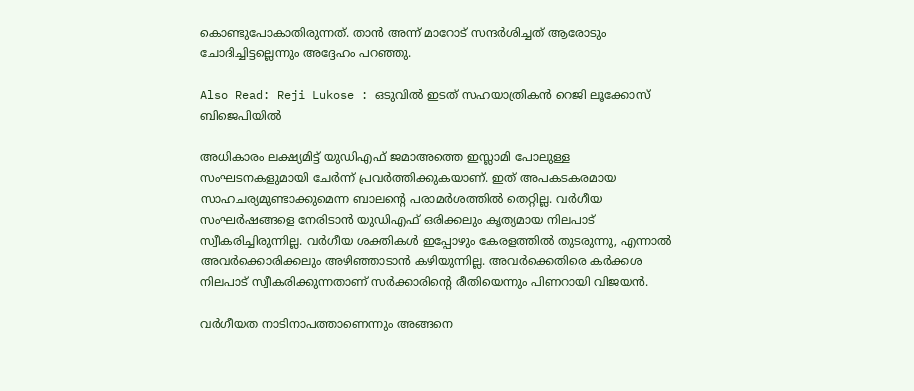കൊണ്ടുപോകാതിരുന്നത്. താന്‍ അന്ന് മാറോട് സന്ദര്‍ശിച്ചത് ആരോടും ചോദിച്ചിട്ടല്ലെന്നും അദ്ദേഹം പറഞ്ഞു.

Also Read: Reji Lukose : ഒടുവിൽ ഇടത് സഹയാത്രികൻ റെജി ലൂക്കോസ് ബിജെപിയിൽ

അധികാരം ലക്ഷ്യമിട്ട് യുഡിഎഫ് ജമാഅത്തെ ഇസ്ലാമി പോലുള്ള സംഘടനകളുമായി ചേര്‍ന്ന് പ്രവര്‍ത്തിക്കുകയാണ്. ഇത് അപകടകരമായ സാഹചര്യമുണ്ടാക്കുമെന്ന ബാലന്റെ പരാമര്‍ശത്തില്‍ തെറ്റില്ല. വര്‍ഗീയ സംഘര്‍ഷങ്ങളെ നേരിടാന്‍ യുഡിഎഫ് ഒരിക്കലും കൃത്യമായ നിലപാട് സ്വീകരിച്ചിരുന്നില്ല. വര്‍ഗീയ ശക്തികള്‍ ഇപ്പോഴും കേരളത്തില്‍ തുടരുന്നു, എന്നാല്‍ അവര്‍ക്കൊരിക്കലും അഴിഞ്ഞാടാന്‍ കഴിയുന്നില്ല. അവര്‍ക്കെതിരെ കര്‍ക്കശ നിലപാട് സ്വീകരിക്കുന്നതാണ് സര്‍ക്കാരിന്റെ രീതിയെന്നും പിണറായി വിജയന്‍.

വര്‍ഗീയത നാടിനാപത്താണെന്നും അങ്ങനെ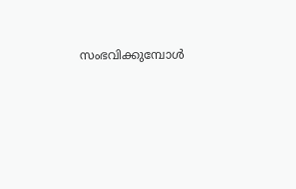സംഭവിക്കുമ്പോള്‍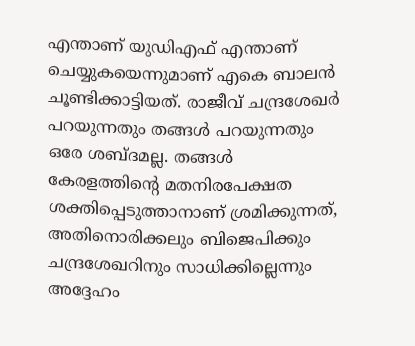എന്താണ് യുഡിഎഫ് എന്താണ് ചെയ്യുകയെന്നുമാണ് എകെ ബാലന്‍ ചൂണ്ടിക്കാട്ടിയത്. രാജീവ് ചന്ദ്രശേഖര്‍ പറയുന്നതും തങ്ങള്‍ പറയുന്നതും ഒരേ ശബ്ദമല്ല. തങ്ങള്‍ കേരളത്തിന്റെ മതനിരപേക്ഷത ശക്തിപ്പെടുത്താനാണ് ശ്രമിക്കുന്നത്, അതിനൊരിക്കലും ബിജെപിക്കും ചന്ദ്രശേഖറിനും സാധിക്കില്ലെന്നും അദ്ദേഹം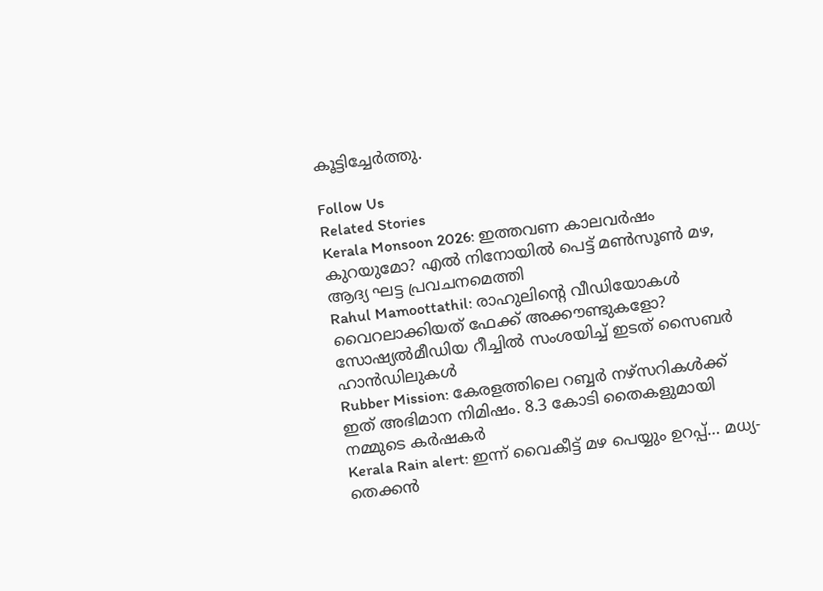കൂട്ടിച്ചേര്‍ത്തു.

Follow Us
Related Stories
Kerala Monsoon 2026: ഇത്തവണ കാലവർഷം കുറയുമോ? എൽ നിനോയിൽ പെട്ട് മൺസൂൺ മഴ, ആദ്യ ഘട്ട പ്രവചനമെത്തി
Rahul Mamoottathil: രാഹുലിന്റെ വീഡിയോകൾ വൈറലാക്കിയത് ഫേക്ക് അക്കൗണ്ടുകളോ? സോഷ്യൽമീഡിയ റീച്ചിൽ സംശയിച്ച് ഇടത് സൈബർ ഹാൻഡിലുകൾ
Rubber Mission: കേരളത്തിലെ റബ്ബർ നഴ്സറികൾക്ക് ഇത് അഭിമാന നിമിഷം. 8.3 കോടി തൈകളുമായി നമ്മുടെ കർഷകർ
Kerala Rain alert: ഇന്ന് വൈകീട്ട് മഴ പെയ്യും ഉറപ്പ്… മധ്യ-തെക്കൻ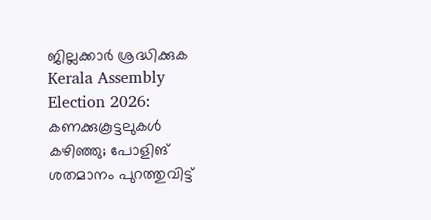ജില്ലക്കാർ ശ്രദ്ധിക്കുക
Kerala Assembly Election 2026: കണക്കുകൂട്ടലുകള്‍ കഴിഞ്ഞു; പോളിങ് ശതമാനം പുറത്തുവിട്ട്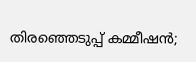തിരഞ്ഞെടുപ്പ് കമ്മീഷന്‍;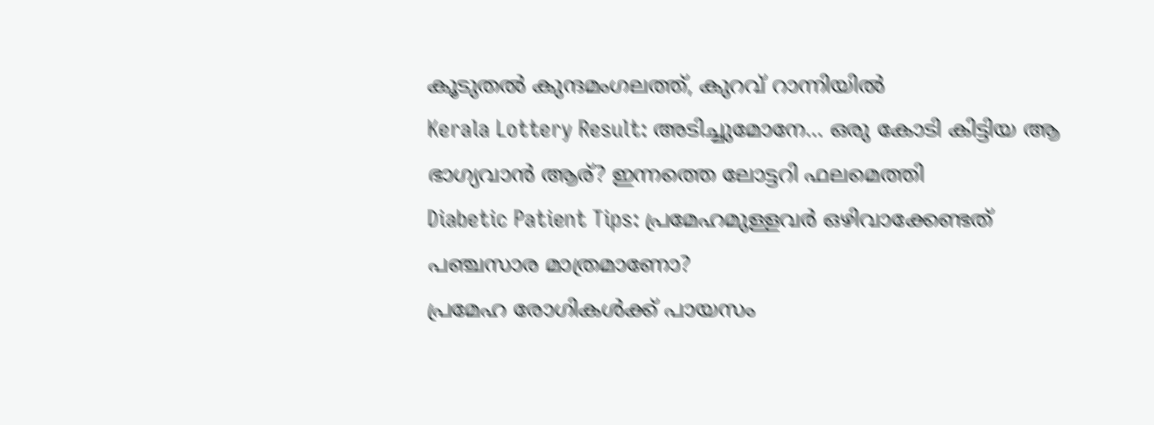കൂടുതല്‍ കുന്ദമംഗലത്ത്, കുറവ് റാന്നിയില്‍
Kerala Lottery Result: അടിച്ചുമോനേ… ഒരു കോടി കിട്ടിയ ആ ഭാഗ്യവാൻ ആര്? ഇന്നത്തെ ലോട്ടറി ഫലമെത്തി
Diabetic Patient Tips: പ്രമേഹമുള്ളവർ ഒഴിവാക്കേണ്ടത് പഞ്ചസാര മാത്രമാണോ?
പ്രമേഹ രോഗികള്‍ക്ക് പായസം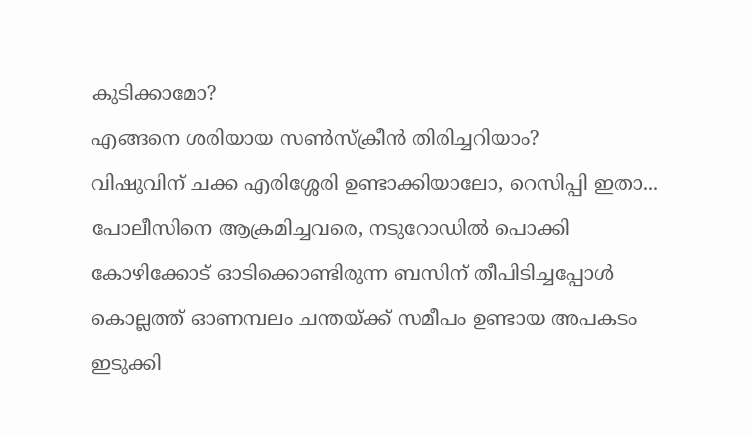കുടിക്കാമോ?
എങ്ങനെ ശരിയായ സണ്‍സ്‌ക്രീന്‍ തിരിച്ചറിയാം?
വിഷുവിന് ചക്ക എരിശ്ശേരി ഉണ്ടാക്കിയാലോ, റെസിപ്പി ഇതാ...
പോലീസിനെ ആക്രമിച്ചവരെ, നടുറോഡിൽ പൊക്കി
കോഴിക്കോട് ഓടിക്കൊണ്ടിരുന്ന ബസിന് തീപിടിച്ചപ്പോൾ
കൊല്ലത്ത് ഓണമ്പലം ചന്തയ്ക്ക് സമീപം ഉണ്ടായ അപകടം
ഇടുക്കി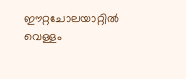ഈറ്റചോലയാറ്റിൽ വെള്ളം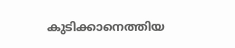കുടിക്കാനെത്തിയ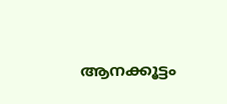ആനക്കൂട്ടം